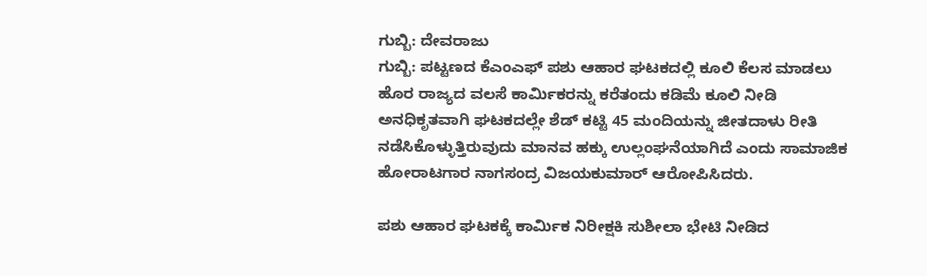ಗುಬ್ಬಿ: ದೇವರಾಜು
ಗುಬ್ಬಿ: ಪಟ್ಟಣದ ಕೆಎಂಎಫ್ ಪಶು ಆಹಾರ ಘಟಕದಲ್ಲಿ ಕೂಲಿ ಕೆಲಸ ಮಾಡಲು ಹೊರ ರಾಜ್ಯದ ವಲಸೆ ಕಾರ್ಮಿಕರನ್ನು ಕರೆತಂದು ಕಡಿಮೆ ಕೂಲಿ ನೀಡಿ ಅನಧಿಕೃತವಾಗಿ ಘಟಕದಲ್ಲೇ ಶೆಡ್ ಕಟ್ಟಿ 45 ಮಂದಿಯನ್ನು ಜೀತದಾಳು ರೀತಿ ನಡೆಸಿಕೊಳ್ಳುತ್ತಿರುವುದು ಮಾನವ ಹಕ್ಕು ಉಲ್ಲಂಘನೆಯಾಗಿದೆ ಎಂದು ಸಾಮಾಜಿಕ ಹೋರಾಟಗಾರ ನಾಗಸಂದ್ರ ವಿಜಯಕುಮಾರ್ ಆರೋಪಿಸಿದರು.

ಪಶು ಆಹಾರ ಘಟಕಕ್ಕೆ ಕಾರ್ಮಿಕ ನಿರೀಕ್ಷಕಿ ಸುಶೀಲಾ ಭೇಟಿ ನೀಡಿದ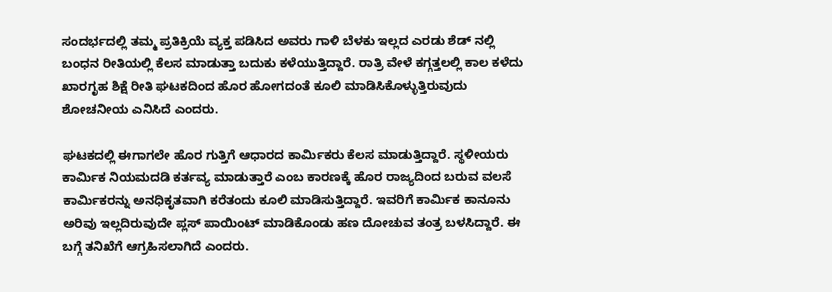ಸಂದರ್ಭದಲ್ಲಿ ತಮ್ಮ ಪ್ರತಿಕ್ರಿಯೆ ವ್ಯಕ್ತ ಪಡಿಸಿದ ಅವರು ಗಾಳಿ ಬೆಳಕು ಇಲ್ಲದ ಎರಡು ಶೆಡ್ ನಲ್ಲಿ ಬಂಧನ ರೀತಿಯಲ್ಲಿ ಕೆಲಸ ಮಾಡುತ್ತಾ ಬದುಕು ಕಳೆಯುತ್ತಿದ್ದಾರೆ. ರಾತ್ರಿ ವೇಳೆ ಕಗ್ಗತ್ತಲಲ್ಲಿ ಕಾಲ ಕಳೆದು ಖಾರಗೃಹ ಶಿಕ್ಷೆ ರೀತಿ ಘಟಕದಿಂದ ಹೊರ ಹೋಗದಂತೆ ಕೂಲಿ ಮಾಡಿಸಿಕೊಳ್ಳುತ್ತಿರುವುದು ಶೋಚನೀಯ ಎನಿಸಿದೆ ಎಂದರು.

ಘಟಕದಲ್ಲಿ ಈಗಾಗಲೇ ಹೊರ ಗುತ್ತಿಗೆ ಆಧಾರದ ಕಾರ್ಮಿಕರು ಕೆಲಸ ಮಾಡುತ್ತಿದ್ದಾರೆ. ಸ್ಥಳೀಯರು ಕಾರ್ಮಿಕ ನಿಯಮದಡಿ ಕರ್ತವ್ಯ ಮಾಡುತ್ತಾರೆ ಎಂಬ ಕಾರಣಕ್ಕೆ ಹೊರ ರಾಜ್ಯದಿಂದ ಬರುವ ವಲಸೆ ಕಾರ್ಮಿಕರನ್ನು ಅನಧಿಕೃತವಾಗಿ ಕರೆತಂದು ಕೂಲಿ ಮಾಡಿಸುತ್ತಿದ್ದಾರೆ. ಇವರಿಗೆ ಕಾರ್ಮಿಕ ಕಾನೂನು ಅರಿವು ಇಲ್ಲದಿರುವುದೇ ಪ್ಲಸ್ ಪಾಯಿಂಟ್ ಮಾಡಿಕೊಂಡು ಹಣ ದೋಚುವ ತಂತ್ರ ಬಳಸಿದ್ದಾರೆ. ಈ ಬಗ್ಗೆ ತನಿಖೆಗೆ ಆಗ್ರಹಿಸಲಾಗಿದೆ ಎಂದರು.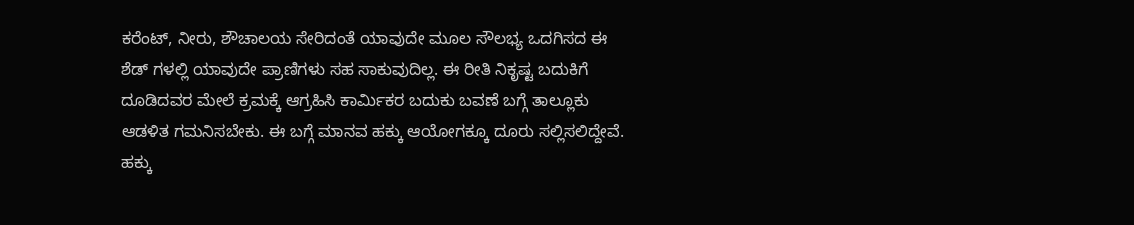ಕರೆಂಟ್, ನೀರು, ಶೌಚಾಲಯ ಸೇರಿದಂತೆ ಯಾವುದೇ ಮೂಲ ಸೌಲಭ್ಯ ಒದಗಿಸದ ಈ ಶೆಡ್ ಗಳಲ್ಲಿ ಯಾವುದೇ ಪ್ರಾಣಿಗಳು ಸಹ ಸಾಕುವುದಿಲ್ಲ. ಈ ರೀತಿ ನಿಕೃಷ್ಟ ಬದುಕಿಗೆ ದೂಡಿದವರ ಮೇಲೆ ಕ್ರಮಕ್ಕೆ ಆಗ್ರಹಿಸಿ ಕಾರ್ಮಿಕರ ಬದುಕು ಬವಣೆ ಬಗ್ಗೆ ತಾಲ್ಲೂಕು ಆಡಳಿತ ಗಮನಿಸಬೇಕು. ಈ ಬಗ್ಗೆ ಮಾನವ ಹಕ್ಕು ಆಯೋಗಕ್ಕೂ ದೂರು ಸಲ್ಲಿಸಲಿದ್ದೇವೆ. ಹಕ್ಕು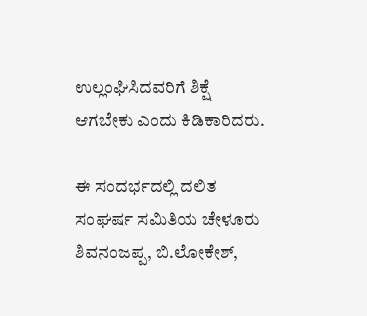ಉಲ್ಲಂಘಿಸಿದವರಿಗೆ ಶಿಕ್ಷೆ ಆಗಬೇಕು ಎಂದು ಕಿಡಿಕಾರಿದರು.

ಈ ಸಂದರ್ಭದಲ್ಲಿ ದಲಿತ ಸಂಘರ್ಷ ಸಮಿತಿಯ ಚೇಳೂರು ಶಿವನಂಜಪ್ಪ, ಬಿ.ಲೋಕೇಶ್,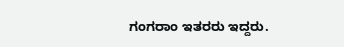ಗಂಗರಾಂ ಇತರರು ಇದ್ದರು.